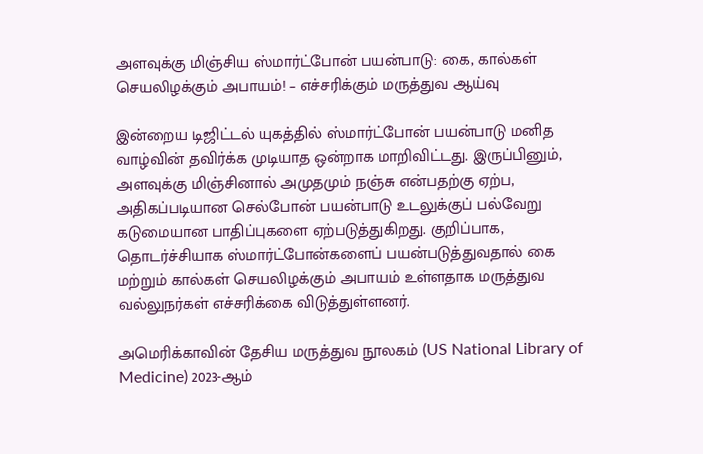அளவுக்கு மிஞ்சிய ஸ்மார்ட்போன் பயன்பாடு: கை, கால்கள் செயலிழக்கும் அபாயம்! – எச்சரிக்கும் மருத்துவ ஆய்வு

இன்றைய டிஜிட்டல் யுகத்தில் ஸ்மார்ட்போன் பயன்பாடு மனித வாழ்வின் தவிர்க்க முடியாத ஒன்றாக மாறிவிட்டது. இருப்பினும், அளவுக்கு மிஞ்சினால் அமுதமும் நஞ்சு என்பதற்கு ஏற்ப, அதிகப்படியான செல்போன் பயன்பாடு உடலுக்குப் பல்வேறு கடுமையான பாதிப்புகளை ஏற்படுத்துகிறது. குறிப்பாக, தொடர்ச்சியாக ஸ்மார்ட்போன்களைப் பயன்படுத்துவதால் கை மற்றும் கால்கள் செயலிழக்கும் அபாயம் உள்ளதாக மருத்துவ வல்லுநர்கள் எச்சரிக்கை விடுத்துள்ளனர்.

அமெரிக்காவின் தேசிய மருத்துவ நூலகம் (US National Library of Medicine) 2023-ஆம்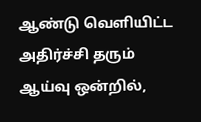ஆண்டு வெளியிட்ட அதிர்ச்சி தரும் ஆய்வு ஒன்றில்,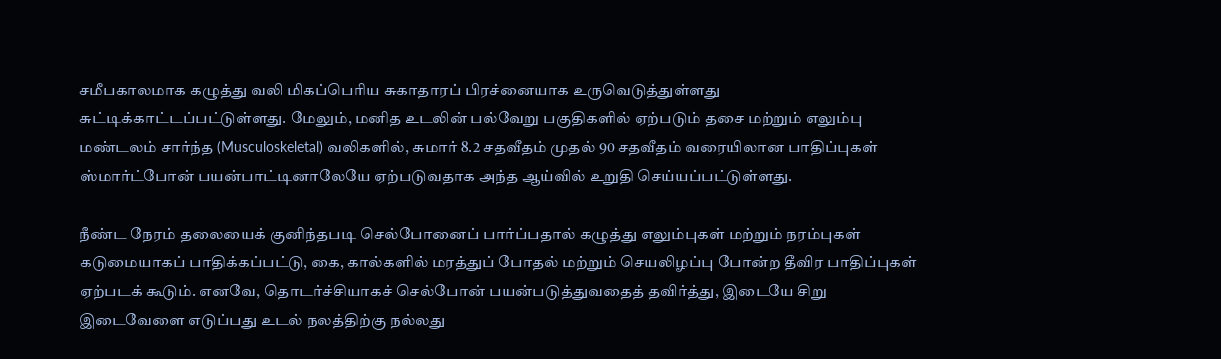சமீபகாலமாக கழுத்து வலி மிகப்பெரிய சுகாதாரப் பிரச்னையாக உருவெடுத்துள்ளது சுட்டிக்காட்டப்பட்டுள்ளது. மேலும், மனித உடலின் பல்வேறு பகுதிகளில் ஏற்படும் தசை மற்றும் எலும்பு மண்டலம் சார்ந்த (Musculoskeletal) வலிகளில், சுமார் 8.2 சதவீதம் முதல் 90 சதவீதம் வரையிலான பாதிப்புகள் ஸ்மார்ட்போன் பயன்பாட்டினாலேயே ஏற்படுவதாக அந்த ஆய்வில் உறுதி செய்யப்பட்டுள்ளது.

நீண்ட நேரம் தலையைக் குனிந்தபடி செல்போனைப் பார்ப்பதால் கழுத்து எலும்புகள் மற்றும் நரம்புகள் கடுமையாகப் பாதிக்கப்பட்டு, கை, கால்களில் மரத்துப் போதல் மற்றும் செயலிழப்பு போன்ற தீவிர பாதிப்புகள் ஏற்படக் கூடும். எனவே, தொடர்ச்சியாகச் செல்போன் பயன்படுத்துவதைத் தவிர்த்து, இடையே சிறு இடைவேளை எடுப்பது உடல் நலத்திற்கு நல்லது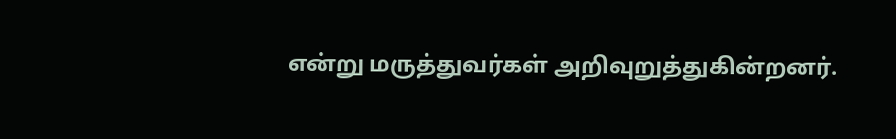என்று மருத்துவர்கள் அறிவுறுத்துகின்றனர்.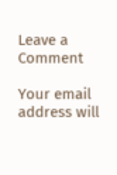Leave a Comment

Your email address will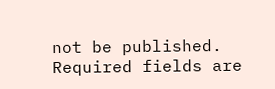not be published. Required fields are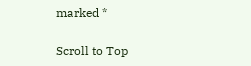marked *

Scroll to Top